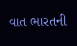વાત ભારતની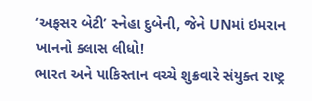‘અફસર બેટી’ સ્નેહા દુબેની, જેને UNમાં ઇમરાન ખાનનો ક્લાસ લીધો!
ભારત અને પાકિસ્તાન વચ્ચે શુક્રવારે સંયુક્ત રાષ્ટ્ર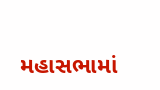મહાસભામાં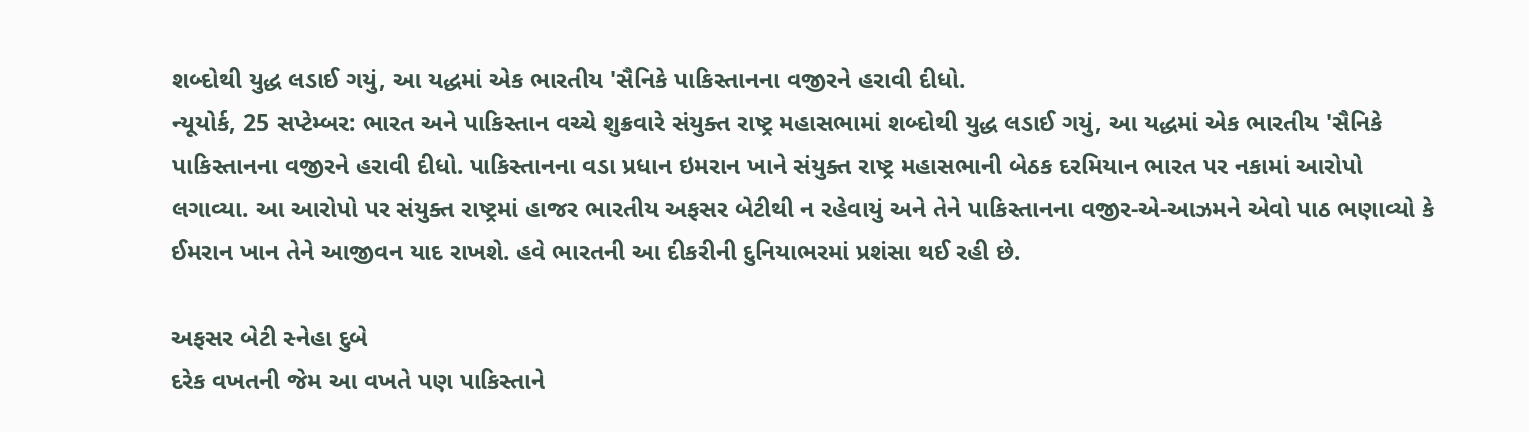શબ્દોથી યુદ્ધ લડાઈ ગયું, આ યદ્ધમાં એક ભારતીય 'સૈનિકે પાકિસ્તાનના વજીરને હરાવી દીધો.
ન્યૂયોર્ક, 25 સપ્ટેમ્બર: ભારત અને પાકિસ્તાન વચ્ચે શુક્રવારે સંયુક્ત રાષ્ટ્ર મહાસભામાં શબ્દોથી યુદ્ધ લડાઈ ગયું, આ યદ્ધમાં એક ભારતીય 'સૈનિકે પાકિસ્તાનના વજીરને હરાવી દીધો. પાકિસ્તાનના વડા પ્રધાન ઇમરાન ખાને સંયુક્ત રાષ્ટ્ર મહાસભાની બેઠક દરમિયાન ભારત પર નકામાં આરોપો લગાવ્યા. આ આરોપો પર સંયુક્ત રાષ્ટ્રમાં હાજર ભારતીય અફસર બેટીથી ન રહેવાયું અને તેને પાકિસ્તાનના વજીર-એ-આઝમને એવો પાઠ ભણાવ્યો કે ઈમરાન ખાન તેને આજીવન યાદ રાખશે. હવે ભારતની આ દીકરીની દુનિયાભરમાં પ્રશંસા થઈ રહી છે.

અફસર બેટી સ્નેહા દુબે
દરેક વખતની જેમ આ વખતે પણ પાકિસ્તાને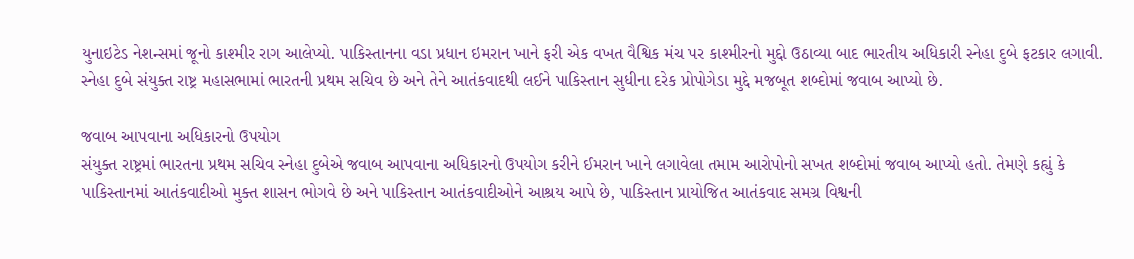યુનાઇટેડ નેશન્સમાં જૂનો કાશ્મીર રાગ આલેપ્યો. પાકિસ્તાનના વડા પ્રધાન ઇમરાન ખાને ફરી એક વખત વૈશ્વિક મંચ પર કાશ્મીરનો મુદ્દો ઉઠાવ્યા બાદ ભારતીય અધિકારી સ્નેહા દુબે ફટકાર લગાવી. સ્નેહા દુબે સંયુક્ત રાષ્ટ્ર મહાસભામાં ભારતની પ્રથમ સચિવ છે અને તેને આતંકવાદથી લઈને પાકિસ્તાન સુધીના દરેક પ્રોપોગેડા મુદ્દે મજબૂત શબ્દોમાં જવાબ આપ્યો છે.

જવાબ આપવાના અધિકારનો ઉપયોગ
સંયુક્ત રાષ્ટ્રમાં ભારતના પ્રથમ સચિવ સ્નેહા દુબેએ જવાબ આપવાના અધિકારનો ઉપયોગ કરીને ઈમરાન ખાને લગાવેલા તમામ આરોપોનો સખત શબ્દોમાં જવાબ આપ્યો હતો. તેમણે કહ્યું કે પાકિસ્તાનમાં આતંકવાદીઓ મુક્ત શાસન ભોગવે છે અને પાકિસ્તાન આતંકવાદીઓને આશ્રય આપે છે, પાકિસ્તાન પ્રાયોજિત આતંકવાદ સમગ્ર વિશ્વની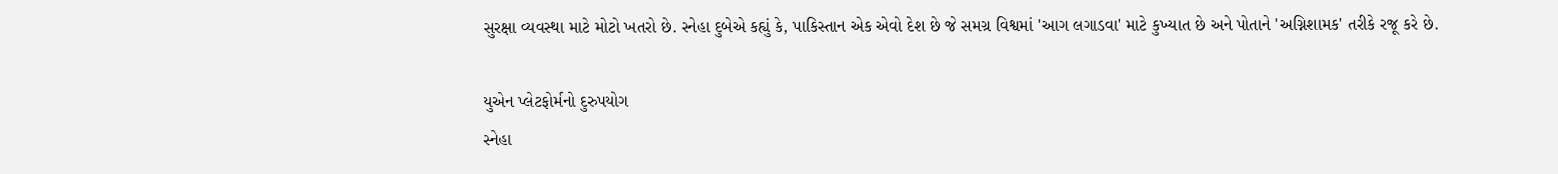સુરક્ષા વ્યવસ્થા માટે મોટો ખતરો છે. સ્નેહા દુબેએ કહ્યું કે, પાકિસ્તાન એક એવો દેશ છે જે સમગ્ર વિશ્વમાં 'આગ લગાડવા' માટે કુખ્યાત છે અને પોતાને 'અગ્નિશામક' તરીકે રજૂ કરે છે.

યુએન પ્લેટફોર્મનો દુરુપયોગ
સ્નેહા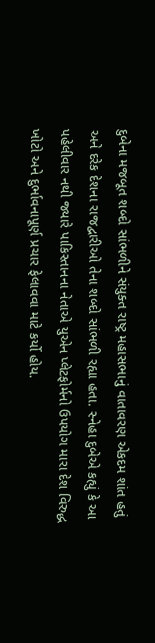દુબેના મજબૂત શબ્દો સાંભળીને સંયુક્ત રાષ્ટ્ર મહાસભાનું વાતાવરણ એકદમ શાંત હતું અને દરેક દેશના રાજદ્વારીઓ તેના શબ્દો સાંભળી રહ્યા હતા. સ્નેહા દુબેએ કહ્યું કે આ પહેલીવાર નથી જ્યારે પાકિસ્તાનના નેતાએ યુએન પ્લેટફોર્મનો ઉપયોગ મારા દેશ વિરુદ્ધ ખોટો અને દુર્ભાવનાપૂર્ણ પ્રચાર ફેલાવવા માટે કર્યો હોય.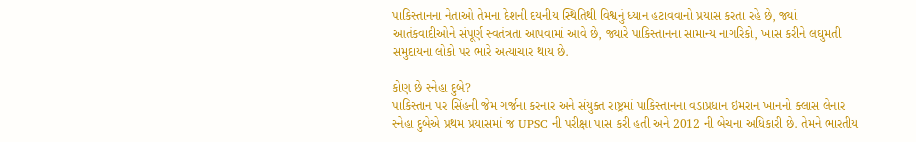પાકિસ્તાનના નેતાઓ તેમના દેશની દયનીય સ્થિતિથી વિશ્વનું ધ્યાન હટાવવાનો પ્રયાસ કરતા રહે છે, જ્યાં આતંકવાદીઓને સંપૂર્ણ સ્વતંત્રતા આપવામાં આવે છે, જ્યારે પાકિસ્તાનના સામાન્ય નાગરિકો, ખાસ કરીને લઘુમતી સમુદાયના લોકો પર ભારે અત્યાચાર થાય છે.

કોણ છે સ્નેહા દુબે?
પાકિસ્તાન પર સિંહની જેમ ગર્જના કરનાર અને સંયુક્ત રાષ્ટ્રમાં પાકિસ્તાનના વડાપ્રધાન ઇમરાન ખાનનો ક્લાસ લેનાર સ્નેહા દુબેએ પ્રથમ પ્રયાસમાં જ UPSC ની પરીક્ષા પાસ કરી હતી અને 2012 ની બેચના અધિકારી છે. તેમને ભારતીય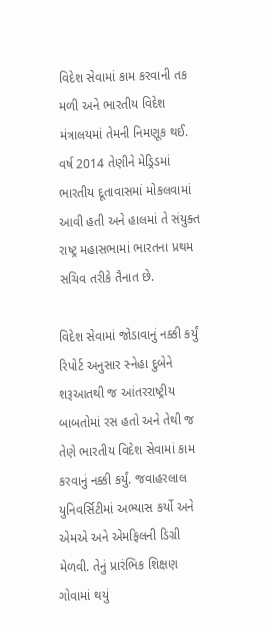વિદેશ સેવામાં કામ કરવાની તક મળી અને ભારતીય વિદેશ મંત્રાલયમાં તેમની નિમણૂક થઈ. વર્ષ 2014 તેણીને મેડ્રિડમાં ભારતીય દૂતાવાસમાં મોકલવામાં આવી હતી અને હાલમાં તે સંયુક્ત રાષ્ટ્ર મહાસભામાં ભારતના પ્રથમ સચિવ તરીકે તૈનાત છે.

વિદેશ સેવામાં જોડાવાનું નક્કી કર્યું
રિપોર્ટ અનુસાર સ્નેહા દુબેને શરૂઆતથી જ આંતરરાષ્ટ્રીય બાબતોમાં રસ હતો અને તેથી જ તેણે ભારતીય વિદેશ સેવામાં કામ કરવાનું નક્કી કર્યું. જવાહરલાલ યુનિવર્સિટીમાં અભ્યાસ કર્યો અને એમએ અને એમફિલની ડિગ્રી મેળવી. તેનું પ્રારંભિક શિક્ષણ ગોવામાં થયું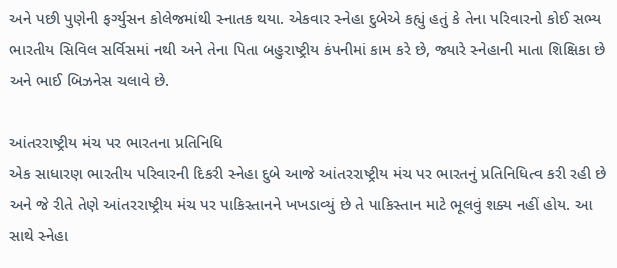અને પછી પુણેની ફર્ગ્યુસન કોલેજમાંથી સ્નાતક થયા. એકવાર સ્નેહા દુબેએ કહ્યું હતું કે તેના પરિવારનો કોઈ સભ્ય ભારતીય સિવિલ સર્વિસમાં નથી અને તેના પિતા બહુરાષ્ટ્રીય કંપનીમાં કામ કરે છે, જ્યારે સ્નેહાની માતા શિક્ષિકા છે અને ભાઈ બિઝનેસ ચલાવે છે.

આંતરરાષ્ટ્રીય મંચ પર ભારતના પ્રતિનિધિ
એક સાધારણ ભારતીય પરિવારની દિકરી સ્નેહા દુબે આજે આંતરરાષ્ટ્રીય મંચ પર ભારતનું પ્રતિનિધિત્વ કરી રહી છે અને જે રીતે તેણે આંતરરાષ્ટ્રીય મંચ પર પાકિસ્તાનને ખખડાવ્યું છે તે પાકિસ્તાન માટે ભૂલવું શક્ય નહીં હોય. આ સાથે સ્નેહા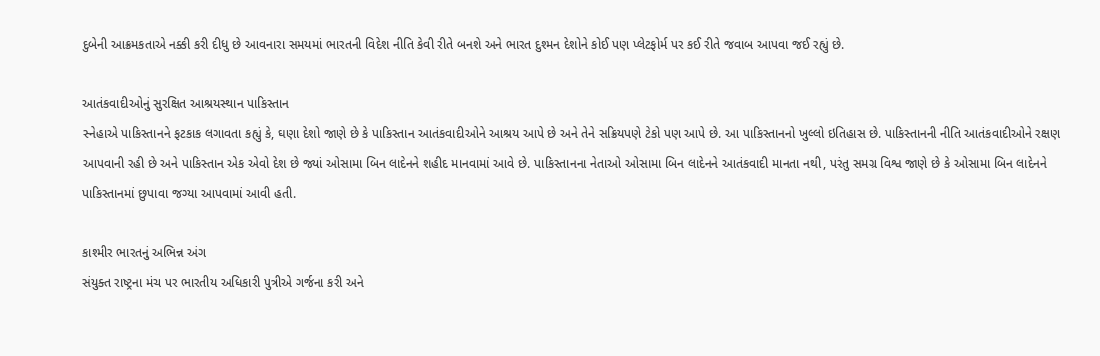દુબેની આક્રમકતાએ નક્કી કરી દીધુ છે આવનારા સમયમાં ભારતની વિદેશ નીતિ કેવી રીતે બનશે અને ભારત દુશ્મન દેશોને કોઈ પણ પ્લેટફોર્મ પર કઈ રીતે જવાબ આપવા જઈ રહ્યું છે.

આતંકવાદીઓનું સુરક્ષિત આશ્રયસ્થાન પાકિસ્તાન
સ્નેહાએ પાકિસ્તાનને ફટકાક લગાવતા કહ્યું કે, ઘણા દેશો જાણે છે કે પાકિસ્તાન આતંકવાદીઓને આશ્રય આપે છે અને તેને સક્રિયપણે ટેકો પણ આપે છે. આ પાકિસ્તાનનો ખુલ્લો ઇતિહાસ છે. પાકિસ્તાનની નીતિ આતંકવાદીઓને રક્ષણ આપવાની રહી છે અને પાકિસ્તાન એક એવો દેશ છે જ્યાં ઓસામા બિન લાદેનને શહીદ માનવામાં આવે છે. પાકિસ્તાનના નેતાઓ ઓસામા બિન લાદેનને આતંકવાદી માનતા નથી, પરંતુ સમગ્ર વિશ્વ જાણે છે કે ઓસામા બિન લાદેનને પાકિસ્તાનમાં છુપાવા જગ્યા આપવામાં આવી હતી.

કાશ્મીર ભારતનું અભિન્ન અંગ
સંયુક્ત રાષ્ટ્રના મંચ પર ભારતીય અધિકારી પુત્રીએ ગર્જના કરી અને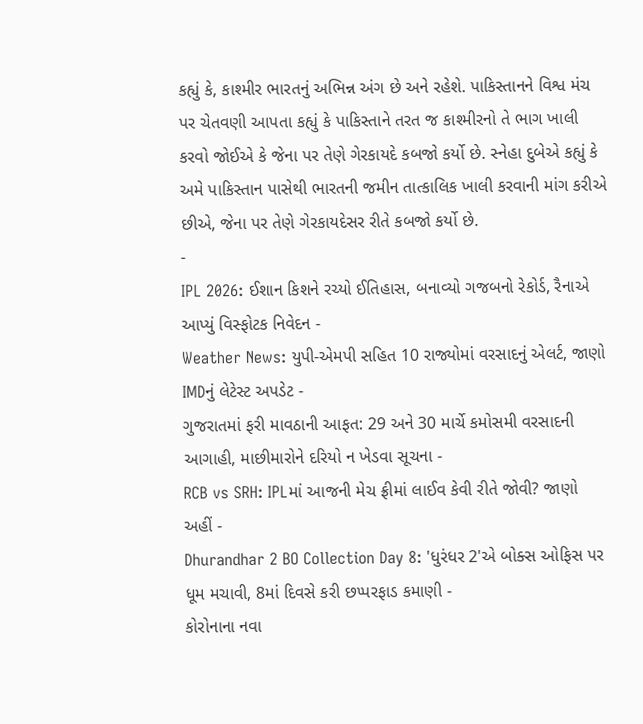કહ્યું કે, કાશ્મીર ભારતનું અભિન્ન અંગ છે અને રહેશે. પાકિસ્તાનને વિશ્વ મંચ પર ચેતવણી આપતા કહ્યું કે પાકિસ્તાને તરત જ કાશ્મીરનો તે ભાગ ખાલી કરવો જોઈએ કે જેના પર તેણે ગેરકાયદે કબજો કર્યો છે. સ્નેહા દુબેએ કહ્યું કે અમે પાકિસ્તાન પાસેથી ભારતની જમીન તાત્કાલિક ખાલી કરવાની માંગ કરીએ છીએ, જેના પર તેણે ગેરકાયદેસર રીતે કબજો કર્યો છે.
-
IPL 2026: ઈશાન કિશને રચ્યો ઈતિહાસ, બનાવ્યો ગજબનો રેકોર્ડ, રૈનાએ આપ્યું વિસ્ફોટક નિવેદન -
Weather News: યુપી-એમપી સહિત 10 રાજ્યોમાં વરસાદનું એલર્ટ, જાણો IMDનું લેટેસ્ટ અપડેટ -
ગુજરાતમાં ફરી માવઠાની આફત: 29 અને 30 માર્ચે કમોસમી વરસાદની આગાહી, માછીમારોને દરિયો ન ખેડવા સૂચના -
RCB vs SRH: IPLમાં આજની મેચ ફ્રીમાં લાઈવ કેવી રીતે જોવી? જાણો અહીં -
Dhurandhar 2 BO Collection Day 8: 'ધુરંધર 2'એ બોક્સ ઓફિસ પર ધૂમ મચાવી, 8માં દિવસે કરી છપ્પરફાડ કમાણી -
કોરોનાના નવા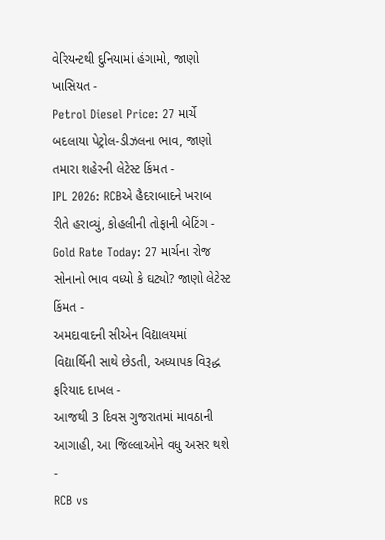વેરિયન્ટથી દુનિયામાં હંગામો, જાણો ખાસિયત -
Petrol Diesel Price: 27 માર્ચે બદલાયા પેટ્રોલ-ડીઝલના ભાવ, જાણો તમારા શહેરની લેટેસ્ટ કિંમત -
IPL 2026: RCBએ હૈદરાબાદને ખરાબ રીતે હરાવ્યું, કોહલીની તોફાની બેટિંગ -
Gold Rate Today: 27 માર્ચના રોજ સોનાનો ભાવ વધ્યો કે ઘટ્યો? જાણો લેટેસ્ટ કિંમત -
અમદાવાદની સીએન વિદ્યાલયમાં વિદ્યાર્થિની સાથે છેડતી, અધ્યાપક વિરૂદ્ધ ફરિયાદ દાખલ -
આજથી 3 દિવસ ગુજરાતમાં માવઠાની આગાહી, આ જિલ્લાઓને વધુ અસર થશે -
RCB vs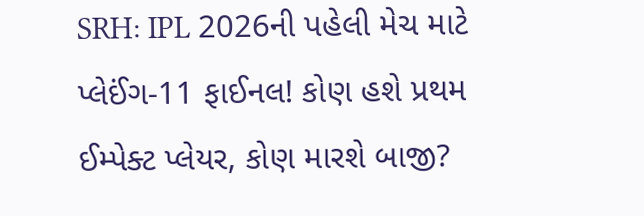SRH: IPL 2026ની પહેલી મેચ માટે પ્લેઈંગ-11 ફાઈનલ! કોણ હશે પ્રથમ ઈમ્પેક્ટ પ્લેયર, કોણ મારશે બાજી?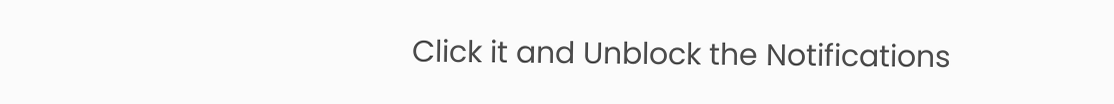Click it and Unblock the Notifications